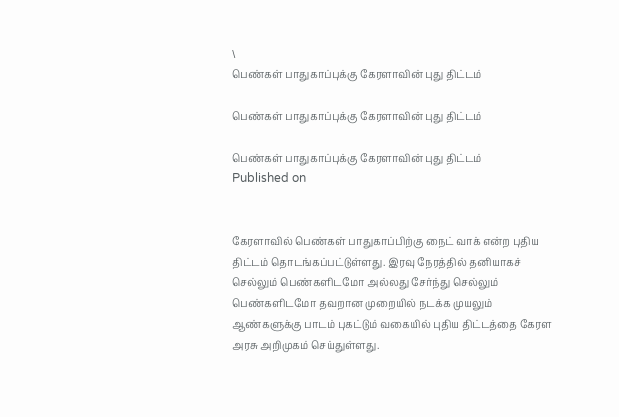\
பெண்கள் பாதுகாப்புக்கு கேரளாவின் புது திட்டம்

பெண்கள் பாதுகாப்புக்கு கேரளாவின் புது திட்டம்

பெண்கள் பாதுகாப்புக்கு கேரளாவின் புது திட்டம்
Published on


கேரளாவில் பெண்கள் பாதுகாப்பிற்கு நைட் வாக் என்ற புதிய திட்டம் தொடங்கப்பட்டுள்ளது. இரவு நேரத்தில் தனியாகச் செல்லும் பெண்களிடமோ அல்லது சேர்ந்து செல்லும் பெண்களிடமோ தவறான முறையில் நடக்க முயலும் ஆண்களுக்கு பாடம் புகட்டும் வகையில் புதிய திட்டத்தை கேரள அரசு அறிமுகம் செய்துள்ளது.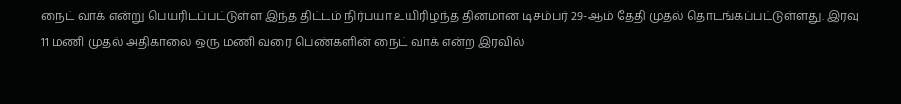நைட் வாக் என்று பெயரிடப்பட்டுள்ள இந்த திட்டம் நிர்பயா உயிரிழந்த தினமான டிசம்பர் 29-ஆம் தேதி முதல் தொடங்கப்பட்டுள்ளது. இரவு 11 மணி முதல் அதிகாலை ஒரு மணி வரை பெண்களின் நைட் வாக் என்ற இரவில்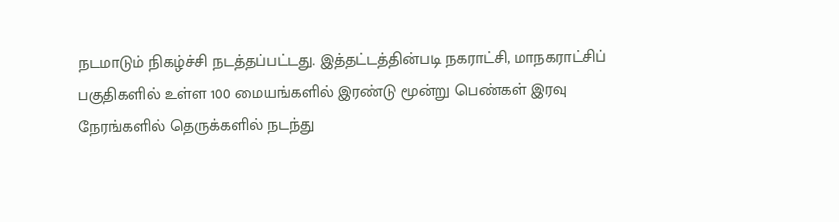நடமாடும் நிகழ்ச்சி நடத்தப்பட்டது. இத்தட்டத்தின்படி நகராட்சி, மாநகராட்சிப் பகுதிகளில் உள்ள 100 மையங்களில் இரண்டு மூன்று பெண்கள் இரவு நேரங்களில் தெருக்களில் நடந்து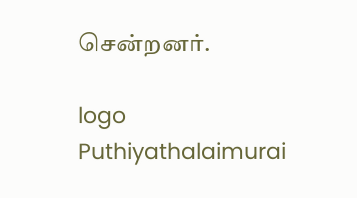சென்றனர்.

logo
Puthiyathalaimurai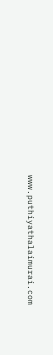www.puthiyathalaimurai.com